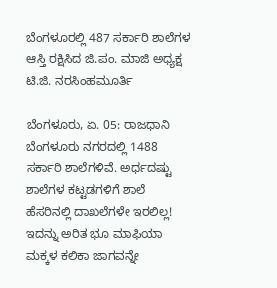ಬೆಂಗಳೂರಲ್ಲಿ 487 ಸರ್ಕಾರಿ ಶಾಲೆಗಳ ಆಸ್ತಿ ರಕ್ಷಿಸಿದ ಜಿ.ಪಂ. ಮಾಜಿ ಅಧ್ಯಕ್ಷ ಟಿ.ಜಿ. ನರಸಿಂಹಮೂರ್ತಿ

ಬೆಂಗಳೂರು, ಏ. 05: ರಾಜಧಾನಿ ಬೆಂಗಳೂರು ನಗರದಲ್ಲಿ 1488 ಸರ್ಕಾರಿ ಶಾಲೆಗಳಿವೆ. ಅರ್ಧದಷ್ಟು ಶಾಲೆಗಳ ಕಟ್ಟಡಗಳಿಗೆ ಶಾಲೆ ಹೆಸರಿನಲ್ಲಿ ದಾಖಲೆಗಳೇ ಇರಲಿಲ್ಲ! ಇದನ್ನು ಅರಿತ ಭೂ ಮಾಫಿಯಾ ಮಕ್ಕಳ ಕಲಿಕಾ ಜಾಗವನ್ನೇ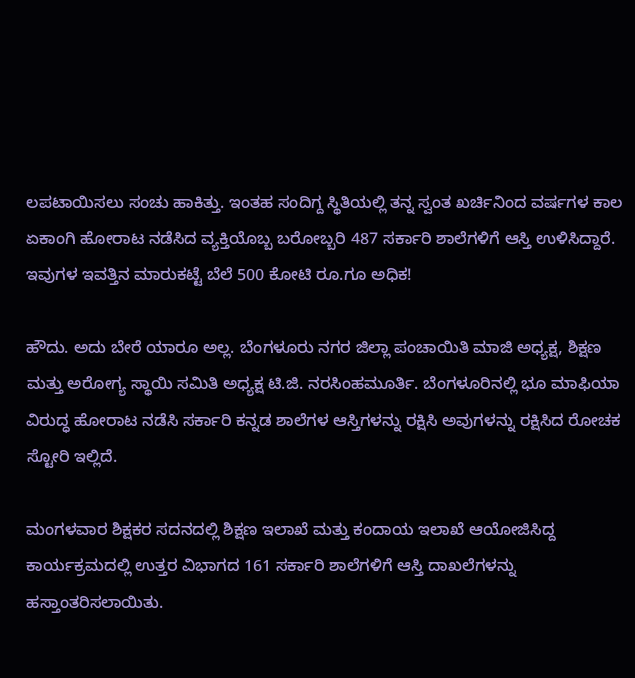ಲಪಟಾಯಿಸಲು ಸಂಚು ಹಾಕಿತ್ತು. ಇಂತಹ ಸಂದಿಗ್ದ ಸ್ಥಿತಿಯಲ್ಲಿ ತನ್ನ ಸ್ವಂತ ಖರ್ಚಿನಿಂದ ವರ್ಷಗಳ ಕಾಲ ಏಕಾಂಗಿ ಹೋರಾಟ ನಡೆಸಿದ ವ್ಯಕ್ತಿಯೊಬ್ಬ ಬರೋಬ್ಬರಿ 487 ಸರ್ಕಾರಿ ಶಾಲೆಗಳಿಗೆ ಆಸ್ತಿ ಉಳಿಸಿದ್ದಾರೆ. ಇವುಗಳ ಇವತ್ತಿನ ಮಾರುಕಟ್ಟೆ ಬೆಲೆ 500 ಕೋಟಿ ರೂ.ಗೂ ಅಧಿಕ!

ಹೌದು. ಅದು ಬೇರೆ ಯಾರೂ ಅಲ್ಲ. ಬೆಂಗಳೂರು ನಗರ ಜಿಲ್ಲಾ ಪಂಚಾಯಿತಿ ಮಾಜಿ ಅಧ್ಯಕ್ಷ, ಶಿಕ್ಷಣ ಮತ್ತು ಅರೋಗ್ಯ ಸ್ಥಾಯಿ ಸಮಿತಿ ಅಧ್ಯಕ್ಷ ಟಿ.ಜಿ. ನರಸಿಂಹಮೂರ್ತಿ. ಬೆಂಗಳೂರಿನಲ್ಲಿ ಭೂ ಮಾಫಿಯಾ ವಿರುದ್ಧ ಹೋರಾಟ ನಡೆಸಿ ಸರ್ಕಾರಿ ಕನ್ನಡ ಶಾಲೆಗಳ ಆಸ್ತಿಗಳನ್ನು ರಕ್ಷಿಸಿ ಅವುಗಳನ್ನು ರಕ್ಷಿಸಿದ ರೋಚಕ ಸ್ಟೋರಿ ಇಲ್ಲಿದೆ.

ಮಂಗಳವಾರ ಶಿಕ್ಷಕರ ಸದನದಲ್ಲಿ ಶಿಕ್ಷಣ ಇಲಾಖೆ ಮತ್ತು ಕಂದಾಯ ಇಲಾಖೆ ಆಯೋಜಿಸಿದ್ದ ಕಾರ್ಯಕ್ರಮದಲ್ಲಿ ಉತ್ತರ ವಿಭಾಗದ 161 ಸರ್ಕಾರಿ ಶಾಲೆಗಳಿಗೆ ಆಸ್ತಿ ದಾಖಲೆಗಳನ್ನು ಹಸ್ತಾಂತರಿಸಲಾಯಿತು.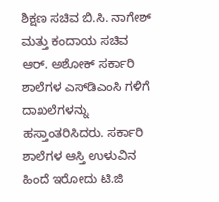ಶಿಕ್ಷಣ ಸಚಿವ ಬಿ.ಸಿ. ನಾಗೇಶ್ ಮತ್ತು ಕಂದಾಯ ಸಚಿವ ಆರ್. ಅಶೋಕ್ ಸರ್ಕಾರಿ ಶಾಲೆಗಳ ಎಸ್‌ಡಿಎಂಸಿ ಗಳಿಗೆ ದಾಖಲೆಗಳನ್ನು ಹಸ್ತಾಂತರಿಸಿದರು. ಸರ್ಕಾರಿ ಶಾಲೆಗಳ ಆಸ್ತಿ ಉಳುವಿನ ಹಿಂದೆ ಇರೋದು ಟಿ.ಜಿ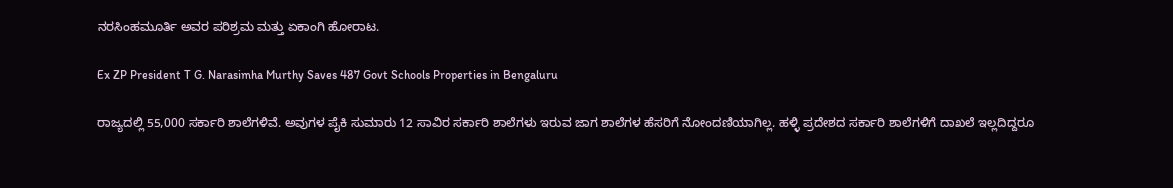ನರಸಿಂಹಮೂರ್ತಿ ಅವರ ಪರಿಶ್ರಮ ಮತ್ತು ಏಕಾಂಗಿ ಹೋರಾಟ.

Ex ZP President T G. Narasimha Murthy Saves 487 Govt Schools Properties in Bengaluru

ರಾಜ್ಯದಲ್ಲಿ 55,000 ಸರ್ಕಾರಿ ಶಾಲೆಗಳಿವೆ. ಅವುಗಳ ಪೈಕಿ ಸುಮಾರು 12 ಸಾವಿರ ಸರ್ಕಾರಿ ಶಾಲೆಗಳು ಇರುವ ಜಾಗ ಶಾಲೆಗಳ ಹೆಸರಿಗೆ ನೋಂದಣಿಯಾಗಿಲ್ಲ. ಹಳ್ಳಿ ಪ್ರದೇಶದ ಸರ್ಕಾರಿ ಶಾಲೆಗಳಿಗೆ ದಾಖಲೆ ಇಲ್ಲದಿದ್ದರೂ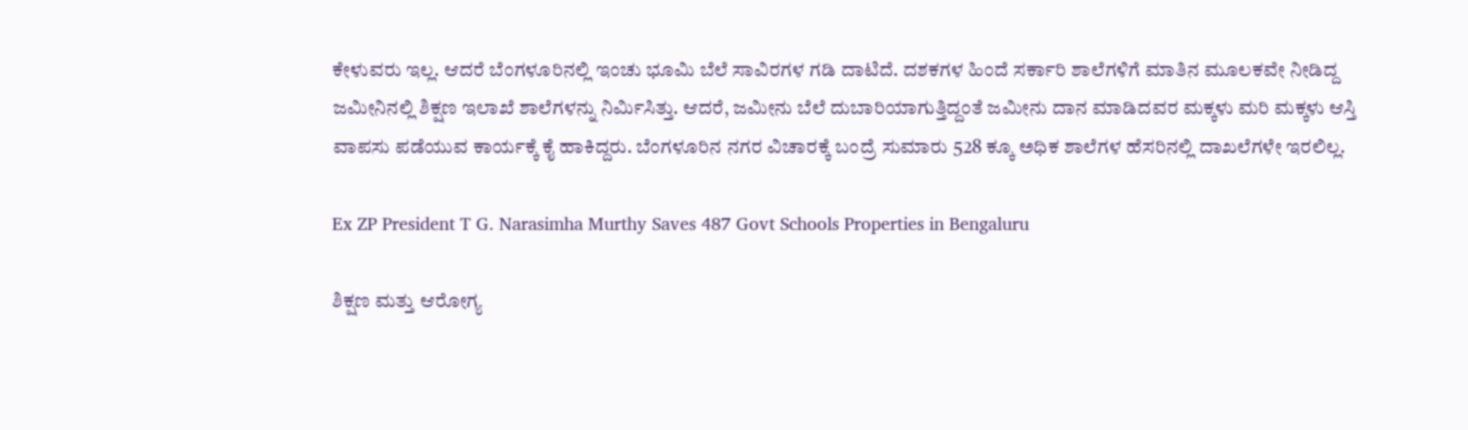ಕೇಳುವರು ಇಲ್ಲ. ಆದರೆ ಬೆಂಗಳೂರಿನಲ್ಲಿ ಇಂಚು ಭೂಮಿ ಬೆಲೆ ಸಾವಿರಗಳ ಗಡಿ ದಾಟಿದೆ. ದಶಕಗಳ ಹಿಂದೆ ಸರ್ಕಾರಿ ಶಾಲೆಗಳಿಗೆ ಮಾತಿನ ಮೂಲಕವೇ ನೀಡಿದ್ದ ಜಮೀನಿನಲ್ಲಿ ಶಿಕ್ಷಣ ಇಲಾಖೆ ಶಾಲೆಗಳನ್ನು ನಿರ್ಮಿಸಿತ್ತು. ಆದರೆ, ಜಮೀನು ಬೆಲೆ ದುಬಾರಿಯಾಗುತ್ತಿದ್ದಂತೆ ಜಮೀನು ದಾನ ಮಾಡಿದವರ ಮಕ್ಕಳು ಮರಿ ಮಕ್ಕಳು ಆಸ್ತಿ ವಾಪಸು ಪಡೆಯುವ ಕಾರ್ಯಕ್ಕೆ ಕೈ ಹಾಕಿದ್ದರು. ಬೆಂಗಳೂರಿನ ನಗರ ವಿಚಾರಕ್ಕೆ ಬಂದ್ರೆ ಸುಮಾರು 528 ಕ್ಕೂ ಅಧಿಕ ಶಾಲೆಗಳ ಹೆಸರಿನಲ್ಲಿ ದಾಖಲೆಗಳೇ ಇರಲಿಲ್ಲ.

Ex ZP President T G. Narasimha Murthy Saves 487 Govt Schools Properties in Bengaluru

ಶಿಕ್ಷಣ ಮತ್ತು ಆರೋಗ್ಯ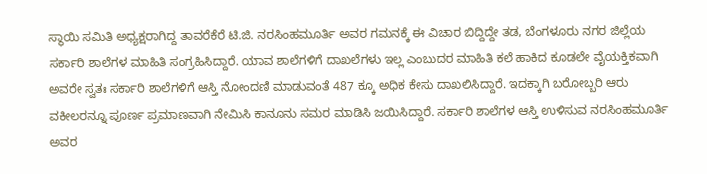ಸ್ಥಾಯಿ ಸಮಿತಿ ಅಧ್ಯಕ್ಷರಾಗಿದ್ದ ತಾವರೆಕೆರೆ ಟಿ.ಜಿ. ನರಸಿಂಹಮೂರ್ತಿ ಅವರ ಗಮನಕ್ಕೆ ಈ ವಿಚಾರ ಬಿದ್ದಿದ್ದೇ ತಡ, ಬೆಂಗಳೂರು ನಗರ ಜಿಲ್ಲೆಯ ಸರ್ಕಾರಿ ಶಾಲೆಗಳ ಮಾಹಿತಿ ಸಂಗ್ರಹಿಸಿದ್ದಾರೆ. ಯಾವ ಶಾಲೆಗಳಿಗೆ ದಾಖಲೆಗಳು ಇಲ್ಲ ಎಂಬುದರ ಮಾಹಿತಿ ಕಲೆ ಹಾಕಿದ ಕೂಡಲೇ ವೈಯಕ್ತಿಕವಾಗಿ ಅವರೇ ಸ್ವತಃ ಸರ್ಕಾರಿ ಶಾಲೆಗಳಿಗೆ ಆಸ್ತಿ ನೋಂದಣಿ ಮಾಡುವಂತೆ 487 ಕ್ಕೂ ಅಧಿಕ ಕೇಸು ದಾಖಲಿಸಿದ್ದಾರೆ. ಇದಕ್ಕಾಗಿ ಬರೋಬ್ಬರಿ ಆರು ವಕೀಲರನ್ನೂ ಪೂರ್ಣ ಪ್ರಮಾಣವಾಗಿ ನೇಮಿಸಿ ಕಾನೂನು ಸಮರ ಮಾಡಿಸಿ ಜಯಿಸಿದ್ದಾರೆ. ಸರ್ಕಾರಿ ಶಾಲೆಗಳ ಆಸ್ತಿ ಉಳಿಸುವ ನರಸಿಂಹಮೂರ್ತಿ ಅವರ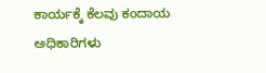ಕಾರ್ಯಕ್ಕೆ ಕೆಲವು ಕಂದಾಯ ಅಧಿಕಾರಿಗಳು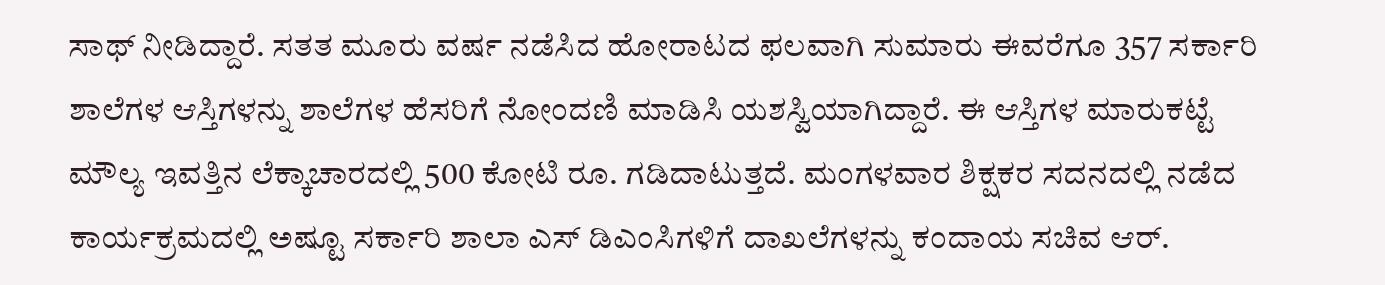ಸಾಥ್ ನೀಡಿದ್ದಾರೆ. ಸತತ ಮೂರು ವರ್ಷ ನಡೆಸಿದ ಹೋರಾಟದ ಫಲವಾಗಿ ಸುಮಾರು ಈವರೆಗೂ 357 ಸರ್ಕಾರಿ ಶಾಲೆಗಳ ಆಸ್ತಿಗಳನ್ನು ಶಾಲೆಗಳ ಹೆಸರಿಗೆ ನೋಂದಣಿ ಮಾಡಿಸಿ ಯಶಸ್ವಿಯಾಗಿದ್ದಾರೆ. ಈ ಆಸ್ತಿಗಳ ಮಾರುಕಟ್ಟೆ ಮೌಲ್ಯ ಇವತ್ತಿನ ಲೆಕ್ಕಾಚಾರದಲ್ಲಿ 500 ಕೋಟಿ ರೂ. ಗಡಿದಾಟುತ್ತದೆ. ಮಂಗಳವಾರ ಶಿಕ್ಷಕರ ಸದನದಲ್ಲಿ ನಡೆದ ಕಾರ್ಯಕ್ರಮದಲ್ಲಿ ಅಷ್ಟೂ ಸರ್ಕಾರಿ ಶಾಲಾ ಎಸ್ ಡಿಎಂಸಿಗಳಿಗೆ ದಾಖಲೆಗಳನ್ನು ಕಂದಾಯ ಸಚಿವ ಆರ್.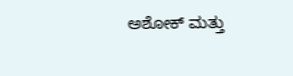ಅಶೋಕ್ ಮತ್ತು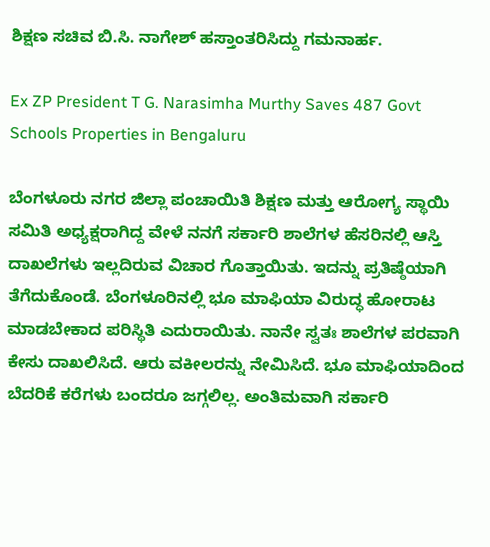ಶಿಕ್ಷಣ ಸಚಿವ ಬಿ.ಸಿ. ನಾಗೇಶ್ ಹಸ್ತಾಂತರಿಸಿದ್ದು ಗಮನಾರ್ಹ.

Ex ZP President T G. Narasimha Murthy Saves 487 Govt Schools Properties in Bengaluru

ಬೆಂಗಳೂರು ನಗರ ಜಿಲ್ಲಾ ಪಂಚಾಯಿತಿ ಶಿಕ್ಷಣ ಮತ್ತು ಆರೋಗ್ಯ ಸ್ಥಾಯಿ ಸಮಿತಿ ಅಧ್ಯಕ್ಷರಾಗಿದ್ದ ವೇಳೆ ನನಗೆ ಸರ್ಕಾರಿ ಶಾಲೆಗಳ ಹೆಸರಿನಲ್ಲಿ ಆಸ್ತಿ ದಾಖಲೆಗಳು ಇಲ್ಲದಿರುವ ವಿಚಾರ ಗೊತ್ತಾಯಿತು. ಇದನ್ನು ಪ್ರತಿಷ್ಠೆಯಾಗಿ ತೆಗೆದುಕೊಂಡೆ. ಬೆಂಗಳೂರಿನಲ್ಲಿ ಭೂ ಮಾಫಿಯಾ ವಿರುದ್ಧ ಹೋರಾಟ ಮಾಡಬೇಕಾದ ಪರಿಸ್ಥಿತಿ ಎದುರಾಯಿತು. ನಾನೇ ಸ್ವತಃ ಶಾಲೆಗಳ ಪರವಾಗಿ ಕೇಸು ದಾಖಲಿಸಿದೆ. ಆರು ವಕೀಲರನ್ನು ನೇಮಿಸಿದೆ. ಭೂ ಮಾಫಿಯಾದಿಂದ ಬೆದರಿಕೆ ಕರೆಗಳು ಬಂದರೂ ಜಗ್ಗಲಿಲ್ಲ. ಅಂತಿಮವಾಗಿ ಸರ್ಕಾರಿ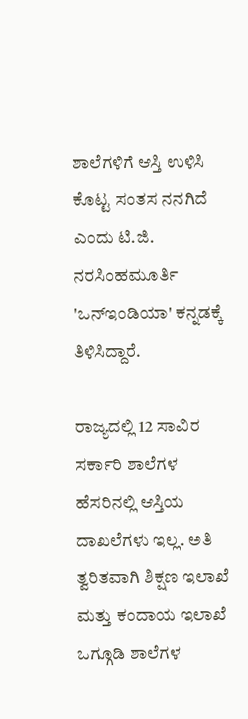ಶಾಲೆಗಳಿಗೆ ಆಸ್ತಿ ಉಳಿಸಿ ಕೊಟ್ಟ ಸಂತಸ ನನಗಿದೆ ಎಂದು ಟಿ.ಜಿ. ನರಸಿಂಹಮೂರ್ತಿ 'ಒನ್‌ಇಂಡಿಯಾ' ಕನ್ನಡಕ್ಕೆ ತಿಳಿಸಿದ್ದಾರೆ.

ರಾಜ್ಯದಲ್ಲಿ 12 ಸಾವಿರ ಸರ್ಕಾರಿ ಶಾಲೆಗಳ ಹೆಸರಿನಲ್ಲಿ ಆಸ್ತಿಯ ದಾಖಲೆಗಳು ಇಲ್ಲ. ಅತಿ ತ್ವರಿತವಾಗಿ ಶಿಕ್ಷಣ ಇಲಾಖೆ ಮತ್ತು ಕಂದಾಯ ಇಲಾಖೆ ಒಗ್ಗೂಡಿ ಶಾಲೆಗಳ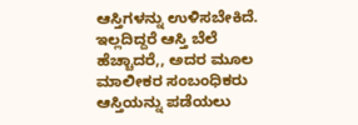ಆಸ್ತಿಗಳನ್ನು ಉಳಿಸಬೇಕಿದೆ. ಇಲ್ಲದಿದ್ದರೆ ಆಸ್ತಿ ಬೆಲೆ ಹೆಚ್ಚಾದರೆ,, ಅದರ ಮೂಲ ಮಾಲೀಕರ ಸಂಬಂಧಿಕರು ಆಸ್ತಿಯನ್ನು ಪಡೆಯಲು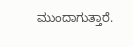ಮುಂದಾಗುತ್ತಾರೆ.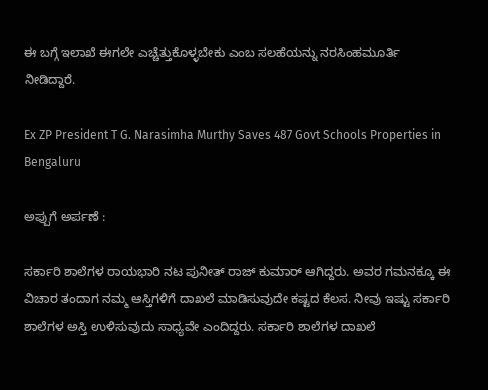ಈ ಬಗ್ಗೆ ಇಲಾಖೆ ಈಗಲೇ ಎಚ್ಚೆತ್ತುಕೊಳ್ಳಬೇಕು ಎಂಬ ಸಲಹೆಯನ್ನು ನರಸಿಂಹಮೂರ್ತಿ ನೀಡಿದ್ದಾರೆ.

Ex ZP President T G. Narasimha Murthy Saves 487 Govt Schools Properties in Bengaluru

ಅಪ್ಪುಗೆ ಅರ್ಪಣೆ :

ಸರ್ಕಾರಿ ಶಾಲೆಗಳ ರಾಯಭಾರಿ ನಟ ಪುನೀತ್ ರಾಜ್ ಕುಮಾರ್ ಆಗಿದ್ದರು. ಅವರ ಗಮನಕ್ಕೂ ಈ ವಿಚಾರ ತಂದಾಗ ನಮ್ಮ ಆಸ್ತಿಗಳಿಗೆ ದಾಖಲೆ ಮಾಡಿಸುವುದೇ ಕಷ್ಟದ ಕೆಲಸ. ನೀವು ಇಷ್ಟು ಸರ್ಕಾರಿ ಶಾಲೆಗಳ ಅಸ್ತಿ ಉಳಿಸುವುದು ಸಾಧ್ಯವೇ ಎಂದಿದ್ದರು. ಸರ್ಕಾರಿ ಶಾಲೆಗಳ ದಾಖಲೆ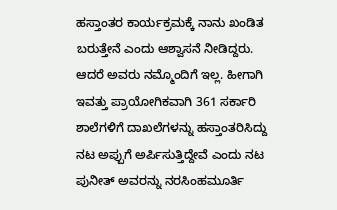ಹಸ್ತಾಂತರ ಕಾರ್ಯಕ್ರಮಕ್ಕೆ ನಾನು ಖಂಡಿತ ಬರುತ್ತೇನೆ ಎಂದು ಆಶ್ವಾಸನೆ ನೀಡಿದ್ದರು. ಆದರೆ ಅವರು ನಮ್ಮೊಂದಿಗೆ ಇಲ್ಲ. ಹೀಗಾಗಿ ಇವತ್ತು ಪ್ರಾಯೋಗಿಕವಾಗಿ 361 ಸರ್ಕಾರಿ ಶಾಲೆಗಳಿಗೆ ದಾಖಲೆಗಳನ್ನು ಹಸ್ತಾಂತರಿಸಿದ್ದು ನಟ ಅಪ್ಪುಗೆ ಅರ್ಪಿಸುತ್ತಿದ್ದೇವೆ ಎಂದು ನಟ ಪುನೀತ್ ಅವರನ್ನು ನರಸಿಂಹಮೂರ್ತಿ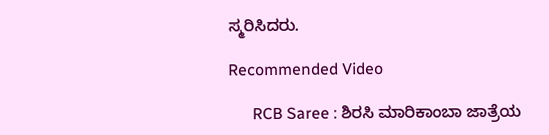ಸ್ಮರಿಸಿದರು.

Recommended Video

      RCB Saree : ಶಿರಸಿ ಮಾರಿಕಾಂಬಾ ಜಾತ್ರೆಯ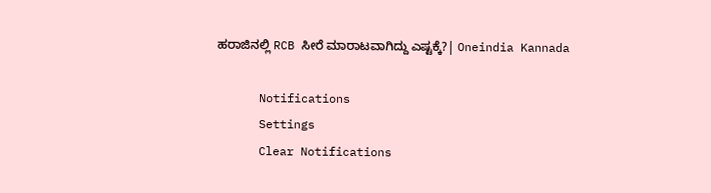ಹರಾಜಿನಲ್ಲಿ RCB ಸೀರೆ ಮಾರಾಟವಾಗಿದ್ದು ಎಷ್ಟಕ್ಕೆ?| Oneindia Kannada

      Notifications
      Settings
      Clear Notifications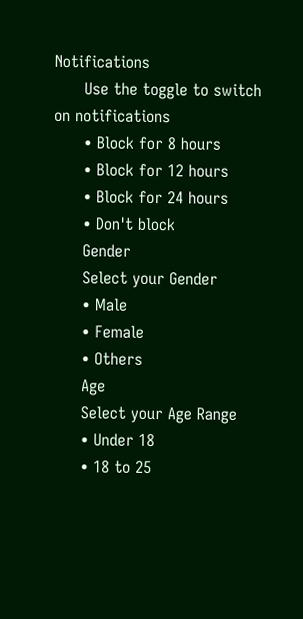Notifications
      Use the toggle to switch on notifications
      • Block for 8 hours
      • Block for 12 hours
      • Block for 24 hours
      • Don't block
      Gender
      Select your Gender
      • Male
      • Female
      • Others
      Age
      Select your Age Range
      • Under 18
      • 18 to 25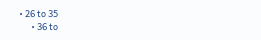• 26 to 35
      • 36 to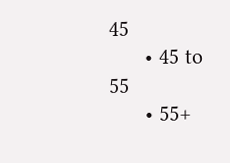45
      • 45 to 55
      • 55+